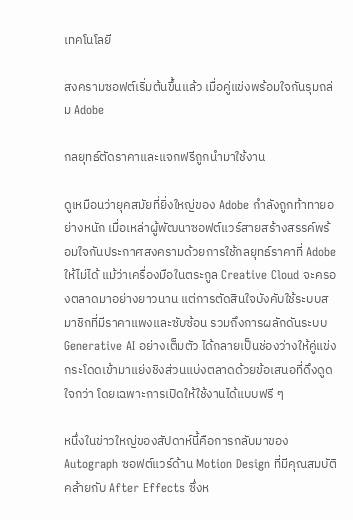เทคโนโลยี

สงครามซอฟต์เริ่มต้นขึ้นแล้ว เมื่อคู่แข่งพร้อมใจกันรุมถล่ม Adobe

กลยุทธ์ตัดราคาและแจกฟรีถูกนำมาใช้งาน

ดูเหมือนว่ายุคสมัยที่ยิ่งใหญ่ของ Adobe กำลังถูกท้าทายอย่างหนัก เมื่อเหล่าผู้พัฒนาซอฟต์แวร์สายสร้างสรรค์พร้อมใจกันประกาศสงครามด้วยการใช้กลยุทธ์ราคาที่ Adobe ให้ไม่ได้ แม้ว่าเครื่องมือในตระกูล Creative Cloud จะครองตลาดมาอย่างยาวนาน แต่การตัดสินใจบังคับใช้ระบบสมาชิกที่มีราคาแพงและซับซ้อน รวมถึงการผลักดันระบบ Generative AI อย่างเต็มตัว ได้กลายเป็นช่องว่างให้คู่แข่งกระโดดเข้ามาแย่งชิงส่วนแบ่งตลาดด้วยข้อเสนอที่ดึงดูดใจกว่า โดยเฉพาะการเปิดให้ใช้งานได้แบบฟรี ๆ

หนึ่งในข่าวใหญ่ของสัปดาห์นี้คือการกลับมาของ Autograph ซอฟต์แวร์ด้าน Motion Design ที่มีคุณสมบัติคล้ายกับ After Effects ซึ่งห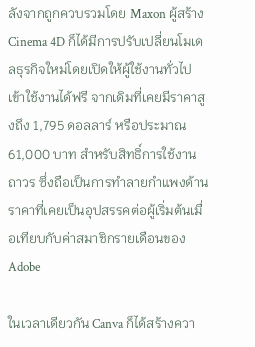ลังจากถูกควบรวมโดย Maxon ผู้สร้าง Cinema 4D ก็ได้มีการปรับเปลี่ยนโมเดลธุรกิจใหม่โดยเปิดให้ผู้ใช้งานทั่วไปเข้าใช้งานได้ฟรี จากเดิมที่เคยมีราคาสูงถึง 1,795 ดอลลาร์ หรือประมาณ 61,000 บาท สำหรับสิทธิ์การใช้งานถาวร ซึ่งถือเป็นการทำลายกำแพงด้านราคาที่เคยเป็นอุปสรรคต่อผู้เริ่มต้นเมื่อเทียบกับค่าสมาชิกรายเดือนของ Adobe

ในเวลาเดียวกัน Canva ก็ได้สร้างควา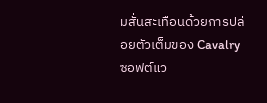มสั่นสะเทือนด้วยการปล่อยตัวเต็มของ Cavalry ซอฟต์แว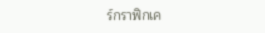ร์กราฟิกเค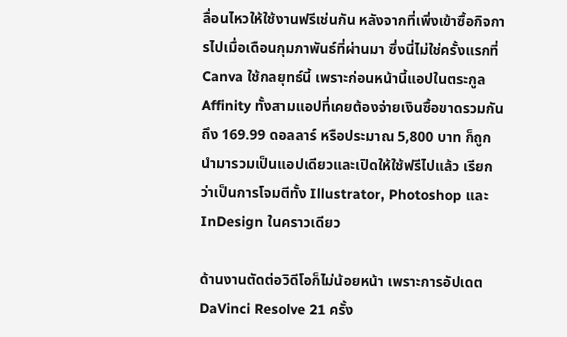ลื่อนไหวให้ใช้งานฟรีเช่นกัน หลังจากที่เพิ่งเข้าซื้อกิจการไปเมื่อเดือนกุมภาพันธ์ที่ผ่านมา ซึ่งนี่ไม่ใช่ครั้งแรกที่ Canva ใช้กลยุทธ์นี้ เพราะก่อนหน้านี้แอปในตระกูล Affinity ทั้งสามแอปที่เคยต้องจ่ายเงินซื้อขาดรวมกันถึง 169.99 ดอลลาร์ หรือประมาณ 5,800 บาท ก็ถูกนำมารวมเป็นแอปเดียวและเปิดให้ใช้ฟรีไปแล้ว เรียกว่าเป็นการโจมตีทั้ง Illustrator, Photoshop และ InDesign ในคราวเดียว

ด้านงานตัดต่อวิดีโอก็ไม่น้อยหน้า เพราะการอัปเดต DaVinci Resolve 21 ครั้ง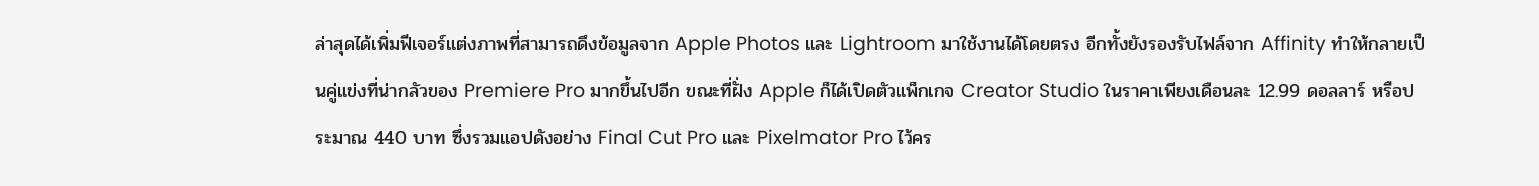ล่าสุดได้เพิ่มฟีเจอร์แต่งภาพที่สามารถดึงข้อมูลจาก Apple Photos และ Lightroom มาใช้งานได้โดยตรง อีกทั้งยังรองรับไฟล์จาก Affinity ทำให้กลายเป็นคู่แข่งที่น่ากลัวของ Premiere Pro มากขึ้นไปอีก ขณะที่ฝั่ง Apple ก็ได้เปิดตัวแพ็กเกจ Creator Studio ในราคาเพียงเดือนละ 12.99 ดอลลาร์ หรือประมาณ 440 บาท ซึ่งรวมแอปดังอย่าง Final Cut Pro และ Pixelmator Pro ไว้คร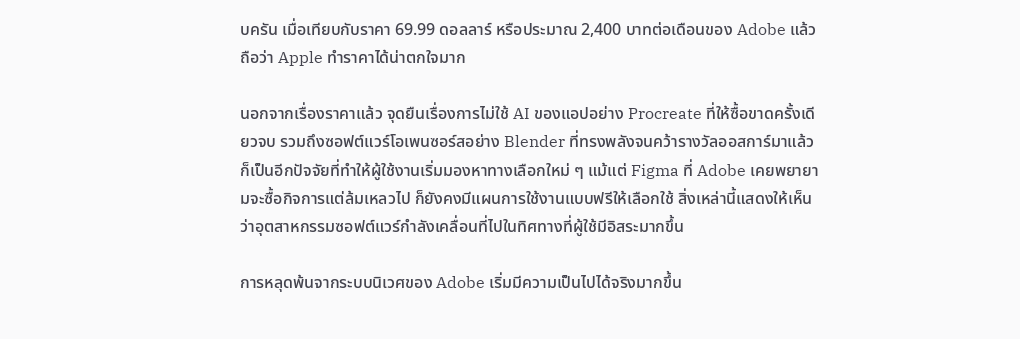บครัน เมื่อเทียบกับราคา 69.99 ดอลลาร์ หรือประมาณ 2,400 บาทต่อเดือนของ Adobe แล้ว ถือว่า Apple ทำราคาได้น่าตกใจมาก

นอกจากเรื่องราคาแล้ว จุดยืนเรื่องการไม่ใช้ AI ของแอปอย่าง Procreate ที่ให้ซื้อขาดครั้งเดียวจบ รวมถึงซอฟต์แวร์โอเพนซอร์สอย่าง Blender ที่ทรงพลังจนคว้ารางวัลออสการ์มาแล้ว ก็เป็นอีกปัจจัยที่ทำให้ผู้ใช้งานเริ่มมองหาทางเลือกใหม่ ๆ แม้แต่ Figma ที่ Adobe เคยพยายามจะซื้อกิจการแต่ล้มเหลวไป ก็ยังคงมีแผนการใช้งานแบบฟรีให้เลือกใช้ สิ่งเหล่านี้แสดงให้เห็นว่าอุตสาหกรรมซอฟต์แวร์กำลังเคลื่อนที่ไปในทิศทางที่ผู้ใช้มีอิสระมากขึ้น

การหลุดพ้นจากระบบนิเวศของ Adobe เริ่มมีความเป็นไปได้จริงมากขึ้น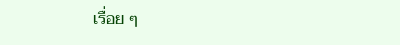เรื่อย ๆ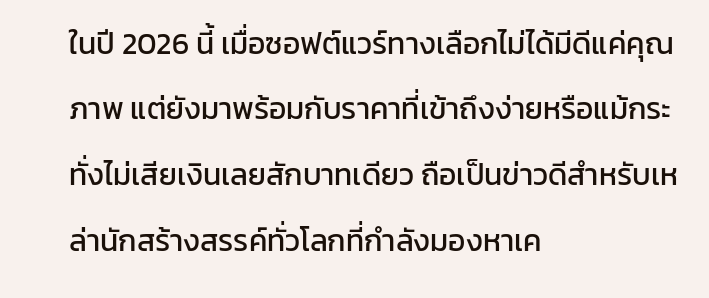ในปี 2026 นี้ เมื่อซอฟต์แวร์ทางเลือกไม่ได้มีดีแค่คุณภาพ แต่ยังมาพร้อมกับราคาที่เข้าถึงง่ายหรือแม้กระทั่งไม่เสียเงินเลยสักบาทเดียว ถือเป็นข่าวดีสำหรับเหล่านักสร้างสรรค์ทั่วโลกที่กำลังมองหาเค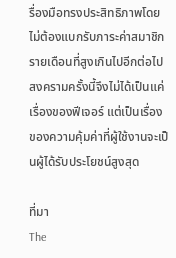รื่องมือทรงประสิทธิภาพโดยไม่ต้องแบกรับภาระค่าสมาชิกรายเดือนที่สูงเกินไปอีกต่อไป สงครามครั้งนี้จึงไม่ได้เป็นแค่เรื่องของฟีเจอร์ แต่เป็นเรื่องของความคุ้มค่าที่ผู้ใช้งานจะเป็นผู้ได้รับประโยชน์สูงสุด

ที่มา
The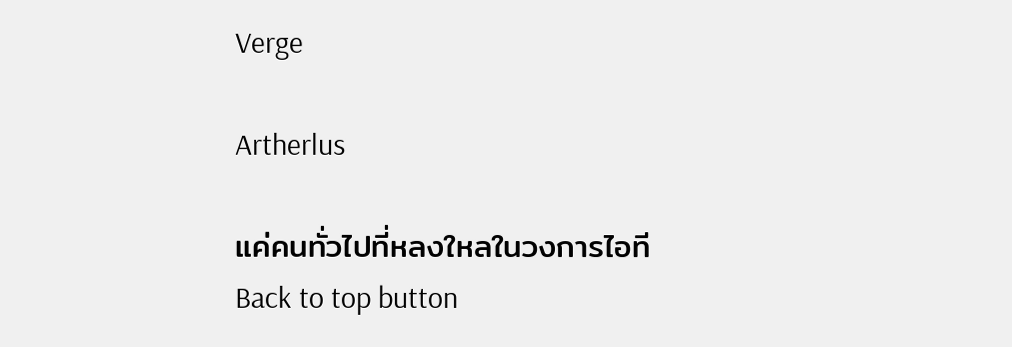Verge

Artherlus

แค่คนทั่วไปที่หลงใหลในวงการไอที
Back to top button